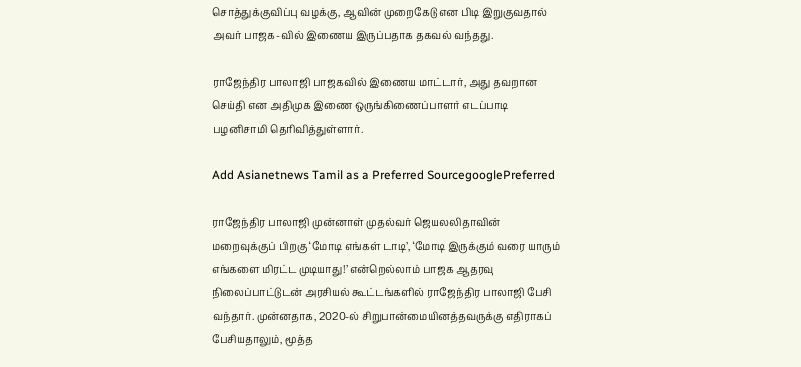சொத்துக்குவிப்பு வழக்கு, ஆவின் முறைகேடு என பிடி இறுகுவதால் அவர் பாஜக-வில் இணைய இருப்பதாக தகவல் வந்தது.

ராஜேந்திர பாலாஜி பாஜகவில் இணைய மாட்டார், அது தவறான செய்தி என அதிமுக இணை ஒருங்கிணைப்பாளர் எடப்பாடி பழனிசாமி தெரிவித்துள்ளார்.

Add Asianetnews Tamil as a Preferred SourcegooglePreferred

ராஜேந்திர பாலாஜி முன்னாள் முதல்வர் ஜெயலலிதாவின் மறைவுக்குப் பிறகு ‘மோடி எங்கள் டாடி’, ‘மோடி இருக்கும் வரை யாரும் எங்களை மிரட்ட முடியாது!’ என்றெல்லாம் பாஜக ஆதரவு நிலைப்பாட்டுடன் அரசியல் கூட்டங்களில் ராஜேந்திர பாலாஜி பேசி வந்தார். முன்னதாக, 2020-ல் சிறுபான்மையினத்தவருக்கு எதிராகப் பேசியதாலும், மூத்த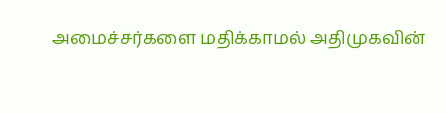அமைச்சர்களை மதிக்காமல் அதிமுகவின்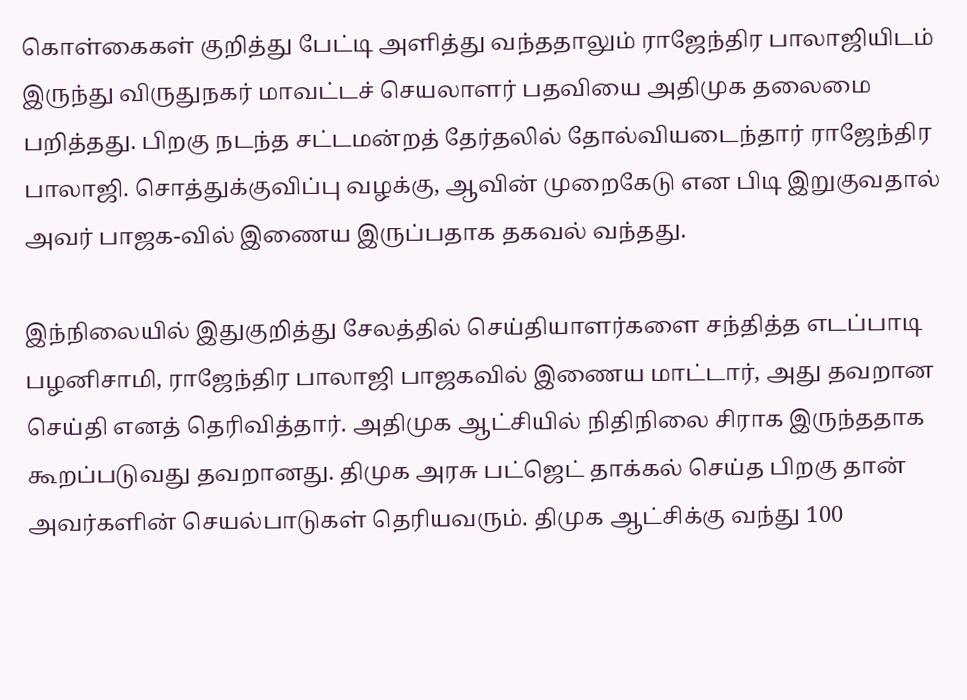கொள்கைகள் குறித்து பேட்டி அளித்து வந்ததாலும் ராஜேந்திர பாலாஜியிடம் இருந்து விருதுநகர் மாவட்டச் செயலாளர் பதவியை அதிமுக தலைமை பறித்தது. பிறகு நடந்த சட்டமன்றத் தேர்தலில் தோல்வியடைந்தார் ராஜேந்திர பாலாஜி. சொத்துக்குவிப்பு வழக்கு, ஆவின் முறைகேடு என பிடி இறுகுவதால் அவர் பாஜக-வில் இணைய இருப்பதாக தகவல் வந்தது.

இந்நிலையில் இதுகுறித்து சேலத்தில் செய்தியாளர்களை சந்தித்த எடப்பாடி பழனிசாமி, ராஜேந்திர பாலாஜி பாஜகவில் இணைய மாட்டார், அது தவறான செய்தி எனத் தெரிவித்தார். அதிமுக ஆட்சியில் நிதிநிலை சிராக இருந்ததாக கூறப்படுவது தவறானது. திமுக அரசு பட்ஜெட் தாக்கல் செய்த பிறகு தான் அவர்களின் செயல்பாடுகள் தெரியவரும். திமுக ஆட்சிக்கு வந்து 100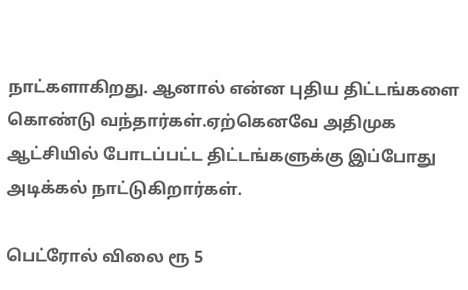நாட்களாகிறது. ஆனால் என்ன புதிய திட்டங்களை கொண்டு வந்தார்கள்.ஏற்கெனவே அதிமுக ஆட்சியில் போடப்பட்ட திட்டங்களுக்கு இப்போது அடிக்கல் நாட்டுகிறார்கள்.

பெட்ரோல் விலை ரூ 5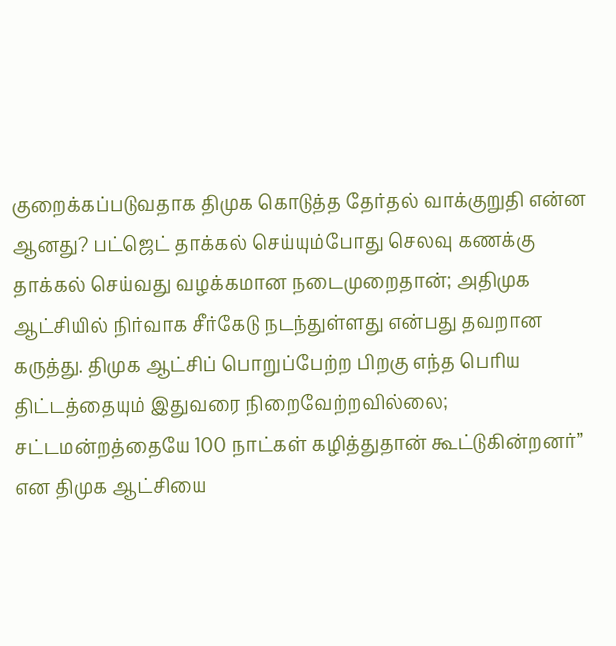குறைக்கப்படுவதாக திமுக கொடுத்த தேர்தல் வாக்குறுதி என்ன ஆனது? பட்ஜெட் தாக்கல் செய்யும்போது செலவு கணக்கு தாக்கல் செய்வது வழக்கமான நடைமுறைதான்; அதிமுக ஆட்சியில் நிர்வாக சீர்கேடு நடந்துள்ளது என்பது தவறான கருத்து. திமுக ஆட்சிப் பொறுப்பேற்ற பிறகு எந்த பெரிய திட்டத்தையும் இதுவரை நிறைவேற்றவில்லை; சட்டமன்றத்தையே 100 நாட்கள் கழித்துதான் கூட்டுகின்றனர்’’ என திமுக ஆட்சியை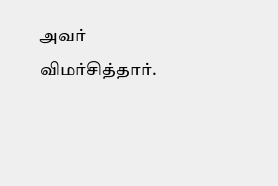அவர் விமர்சித்தார்.